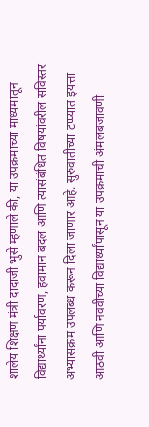शालेय शिक्षण मंत्री दादाजी भुसे म्हणाले की, या उपक्रमाच्या माध्यमातून विद्यार्थ्यांना पर्यावरण, हवामान बदल आणि त्यासंबंधित विषयांवरील सविस्तर अभ्यासक्रम उपलब्ध करून दिला जाणार आहे. सुरुवातीच्या टप्प्यात इयत्ता आठवी आणि नववीच्या विद्यार्थ्यांपासून या उपक्रमाची अंमलबजावणी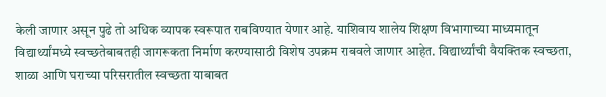केली जाणार असून पुढे तो अधिक व्यापक स्वरूपात राबविण्यात येणार आहे. याशिवाय शालेय शिक्षण विभागाच्या माध्यमातून विद्यार्थ्यांमध्ये स्वच्छतेबाबतही जागरूकता निर्माण करण्यासाठी विशेष उपक्रम राबवले जाणार आहेत. विद्यार्थ्यांची वैयक्तिक स्वच्छता, शाळा आणि घराच्या परिसरातील स्वच्छता याबाबत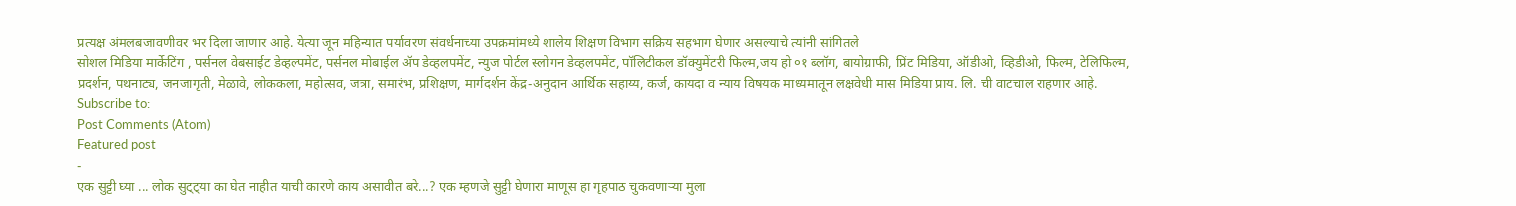प्रत्यक्ष अंमलबजावणीवर भर दिला जाणार आहे. येत्या जून महिन्यात पर्यावरण संवर्धनाच्या उपक्रमांमध्ये शालेय शिक्षण विभाग सक्रिय सहभाग घेणार असल्याचे त्यांनी सांगितले
सोशल मिडिया मार्केटिंग , पर्सनल वेबसाईट डेव्हल्पमेंट, पर्सनल मोबाईल ॲप डेव्हलपमेंट, न्युज पोर्टल स्लोगन डेव्हलपमेंट, पॉलिटीकल डॉक्युमेंटरी फिल्म,जय हो ०१ ब्लॉग, बायोग्राफी, प्रिंट मिडिया, ऑडीओ, व्हिडीओ, फिल्म, टेलिफिल्म, प्रदर्शन, पथनाट्य, जनजागृती, मेळावे, लोककला, महोत्सव, जत्रा, समारंभ, प्रशिक्षण, मार्गदर्शन केंद्र-अनुदान आर्थिक सहाय्य, कर्ज, कायदा व न्याय विषयक माध्यमातून लक्षवेधी मास मिडिया प्राय. लि. ची वाटचाल राहणार आहे.
Subscribe to:
Post Comments (Atom)
Featured post
-
एक सुट्टी घ्या ... लोक सुट्ट्या का घेत नाहीत याची कारणे काय असावीत बरे...? एक म्हणजे सुट्टी घेणारा माणूस हा गृहपाठ चुकवणाऱ्या मुला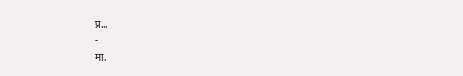प्र...
-
मा.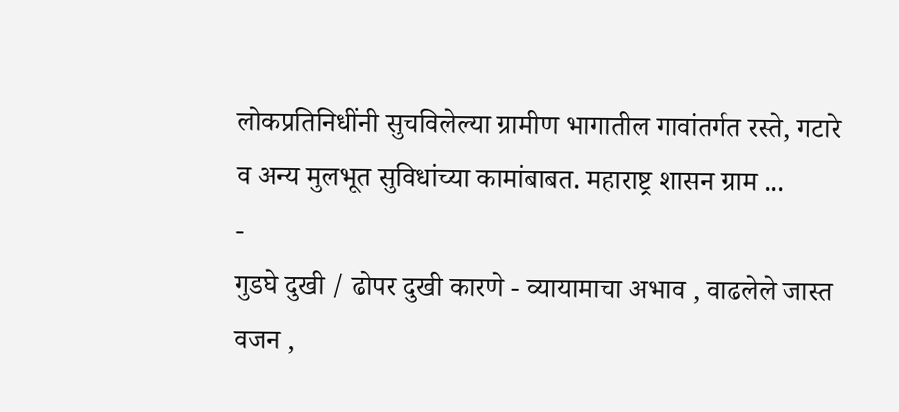लोकप्रतिनिधींनी सुचविलेल्या ग्रामीण भागातील गावांतर्गत रस्ते, गटारे व अन्य मुलभूत सुविधांच्या कामांबाबत. महाराष्ट्र शासन ग्राम ...
-
गुडघे दुखी / ढोपर दुखी कारणे - व्यायामाचा अभाव , वाढलेले जास्त वजन ,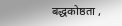बद्धकोष्ठता ,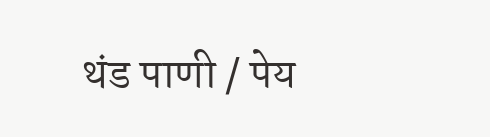थंड पाणी / पेय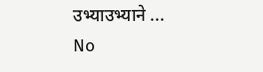उभ्याउभ्याने ...
No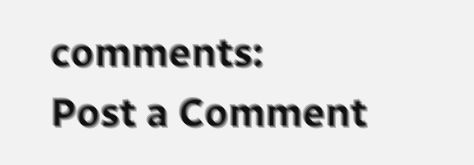comments:
Post a Comment